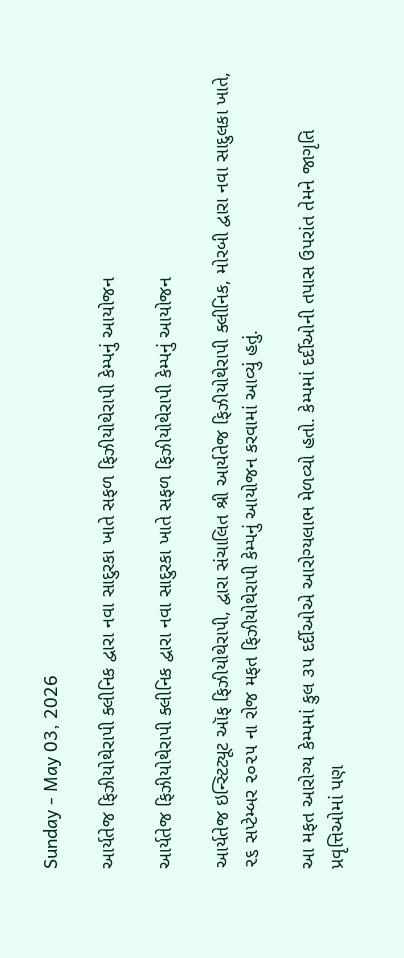Sunday - May 03, 2026

આર્યતેજ ફિઝીયોથેરાપી ક્લીનિક દ્વારા નવા સાદુરકા ખાતે સફળ ફિઝીયોથેરાપી કેમ્પનું આયોજન

આર્યતેજ ફિઝીયોથેરાપી ક્લીનિક દ્વારા નવા સાદુરકા ખાતે સફળ ફિઝીયોથેરાપી કેમ્પનું આયોજન

આર્યતેજ ઇન્સ્ટિટ્યૂટ ઑફ ફિઝીયોથેરાપી, દ્વારા સંચાલિત શ્રી આર્યતેજ ફિઝીયોથેરાપી ક્લીનિક, મોરબી દ્વારા નવા સાદુલકા ખાતે, ૨૬ સપ્ટેમ્બર ૨૦૨૫ ના રોજ મફત ફિઝીયોથેરાપી કેમ્પનું આયોજન કરવામાં આવ્યું હતું.

આ મફત આરોગ્ય કેમ્પમાં કુલ ૩૫ દર્દીઓએ આરોગ્યલાભ મેળવ્યો હતો. કેમ્પમાં દર્દીઓની તપાસ ઉપરાંત તેમને જાગૃતિ પ્રવૃત્તિઓમાં પણ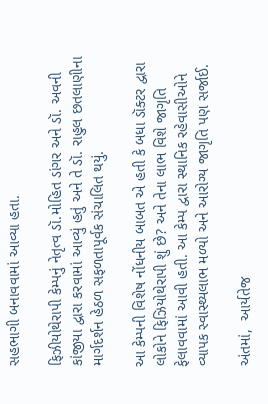સહભાગી બનાવવામાં આવ્યા હતા.

ફિઝીયોથેરાપી કેમ્પનું નેતૃત્વ ડૉ.મોહિત ડાંગર અને ડૉ. અવની કાંજીયા દ્વારા કરવામાં આવ્યું હતું અને તે ડૉ. રાહુલ છતલાણીના માર્ગદર્શન હેઠળ સફળતાપૂર્વક સંચાલિત થયું.

આ કેમ્પની વિશેષ નોંધનીય બાબત એ હતી કે બધા ડૉક્ટર દ્વારા લોકોને ફિઝિયોથેરાપી શું છે? અને તેના લાભ વિશે જાગૃતિ ફેલાવવામાં આવી હતી. આ કેમ્પ દ્વારા સ્થાનિક રહેવાસીઓને વ્યાપક સ્વાસ્થ્યલાભ મળ્યો અને આરોગ્ય જાગૃતિ પણ સર્જાઈ.

અંતમાં,  આર્યતેજ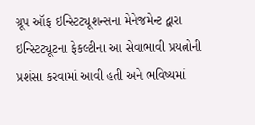ગ્રૂપ ઑફ ઇન્સ્ટિટ્યૂશન્સના મેનેજમેન્ટ દ્વારા ઇન્સ્ટિટ્યૂટના ફેકલ્ટીના આ સેવાભાવી પ્રયત્નોની પ્રશંસા કરવામાં આવી હતી અને ભવિષ્યમાં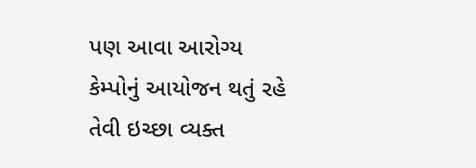પણ આવા આરોગ્ય કેમ્પોનું આયોજન થતું રહે તેવી ઇચ્છા વ્યક્ત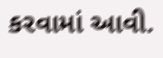કરવામાં આવી.